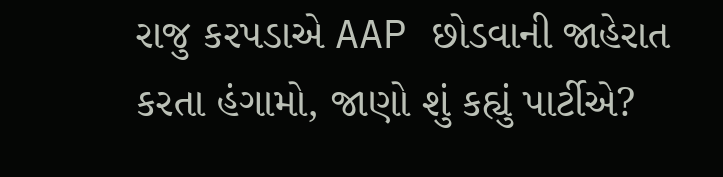રાજુ કરપડાએ AAP છોડવાની જાહેરાત કરતા હંગામો, જાણો શું કહ્યું પાર્ટીએ?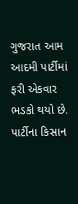ગુજરાત આમ આદમી પાર્ટીમાં ફરી એકવાર ભડકો થયો છે. પાર્ટીના કિસાન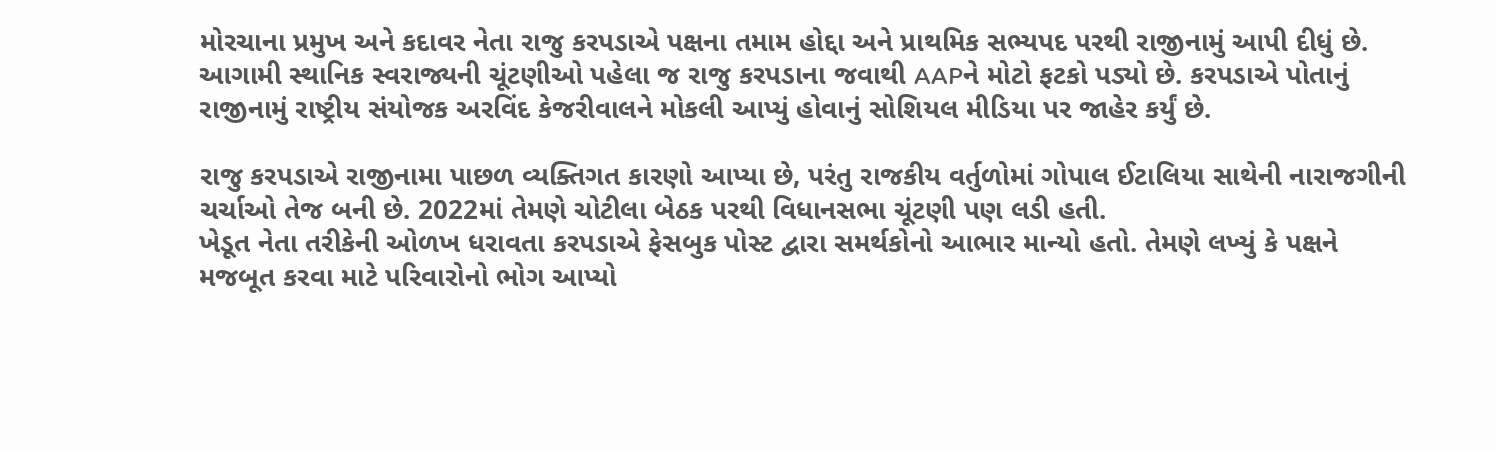મોરચાના પ્રમુખ અને કદાવર નેતા રાજુ કરપડાએ પક્ષના તમામ હોદ્દા અને પ્રાથમિક સભ્યપદ પરથી રાજીનામું આપી દીધું છે.
આગામી સ્થાનિક સ્વરાજ્યની ચૂંટણીઓ પહેલા જ રાજુ કરપડાના જવાથી AAPને મોટો ફટકો પડ્યો છે. કરપડાએ પોતાનું રાજીનામું રાષ્ટ્રીય સંયોજક અરવિંદ કેજરીવાલને મોકલી આપ્યું હોવાનું સોશિયલ મીડિયા પર જાહેર કર્યું છે.

રાજુ કરપડાએ રાજીનામા પાછળ વ્યક્તિગત કારણો આપ્યા છે, પરંતુ રાજકીય વર્તુળોમાં ગોપાલ ઈટાલિયા સાથેની નારાજગીની ચર્ચાઓ તેજ બની છે. 2022માં તેમણે ચોટીલા બેઠક પરથી વિધાનસભા ચૂંટણી પણ લડી હતી.
ખેડૂત નેતા તરીકેની ઓળખ ધરાવતા કરપડાએ ફેસબુક પોસ્ટ દ્વારા સમર્થકોનો આભાર માન્યો હતો. તેમણે લખ્યું કે પક્ષને મજબૂત કરવા માટે પરિવારોનો ભોગ આપ્યો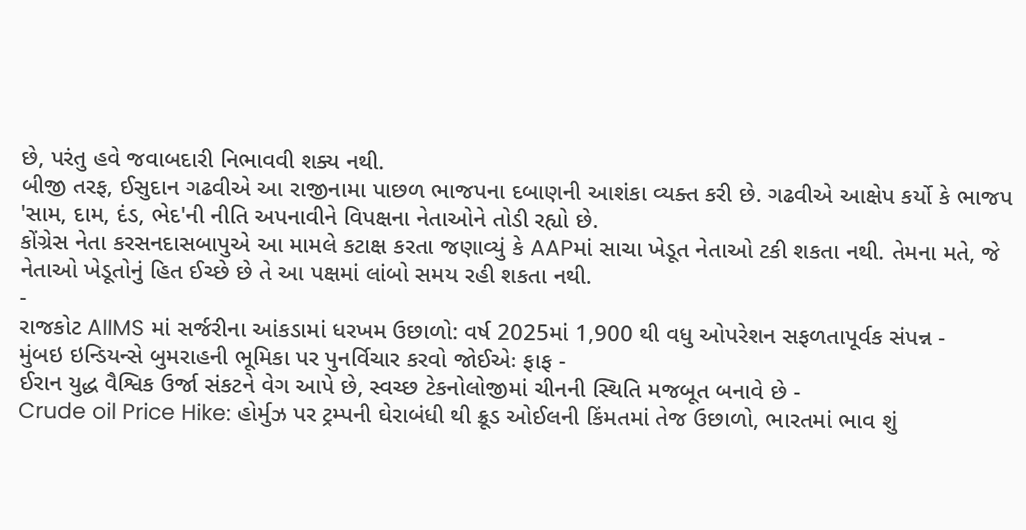છે, પરંતુ હવે જવાબદારી નિભાવવી શક્ય નથી.
બીજી તરફ, ઈસુદાન ગઢવીએ આ રાજીનામા પાછળ ભાજપના દબાણની આશંકા વ્યક્ત કરી છે. ગઢવીએ આક્ષેપ કર્યો કે ભાજપ 'સામ, દામ, દંડ, ભેદ'ની નીતિ અપનાવીને વિપક્ષના નેતાઓને તોડી રહ્યો છે.
કોંગ્રેસ નેતા કરસનદાસબાપુએ આ મામલે કટાક્ષ કરતા જણાવ્યું કે AAPમાં સાચા ખેડૂત નેતાઓ ટકી શકતા નથી. તેમના મતે, જે નેતાઓ ખેડૂતોનું હિત ઈચ્છે છે તે આ પક્ષમાં લાંબો સમય રહી શકતા નથી.
-
રાજકોટ AIIMS માં સર્જરીના આંકડામાં ધરખમ ઉછાળો: વર્ષ 2025માં 1,900 થી વધુ ઓપરેશન સફળતાપૂર્વક સંપન્ન -
મુંબઇ ઇન્ડિયન્સે બુમરાહની ભૂમિકા પર પુનર્વિચાર કરવો જોઈએઃ ફાફ -
ઈરાન યુદ્ધ વૈશ્વિક ઉર્જા સંકટને વેગ આપે છે, સ્વચ્છ ટેકનોલોજીમાં ચીનની સ્થિતિ મજબૂત બનાવે છે -
Crude oil Price Hike: હોર્મુઝ પર ટ્રમ્પની ઘેરાબંધી થી ક્રૂડ ઓઈલની કિંમતમાં તેજ ઉછાળો, ભારતમાં ભાવ શું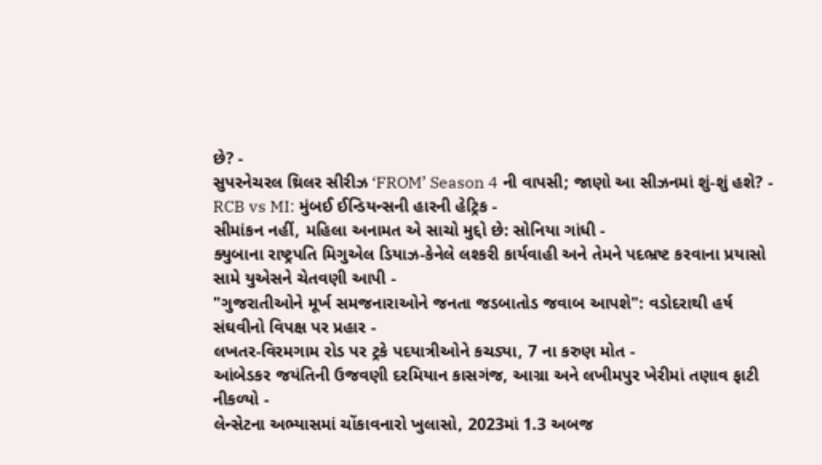છે? -
સુપરનેચરલ થ્રિલર સીરીઝ ‘FROM’ Season 4 ની વાપસી; જાણો આ સીઝનમાં શું-શું હશે? -
RCB vs MI: મુંબઈ ઈન્ડિયન્સની હારની હેટ્રિક -
સીમાંકન નહીં, મહિલા અનામત એ સાચો મુદ્દો છે: સોનિયા ગાંધી -
ક્યુબાના રાષ્ટ્રપતિ મિગુએલ ડિયાઝ-કેનેલે લશ્કરી કાર્યવાહી અને તેમને પદભ્રષ્ટ કરવાના પ્રયાસો સામે યુએસને ચેતવણી આપી -
"ગુજરાતીઓને મૂર્ખ સમજનારાઓને જનતા જડબાતોડ જવાબ આપશે": વડોદરાથી હર્ષ સંઘવીનો વિપક્ષ પર પ્રહાર -
લખતર-વિરમગામ રોડ પર ટ્રકે પદયાત્રીઓને કચડ્યા, 7 ના કરુણ મોત -
આંબેડકર જયંતિની ઉજવણી દરમિયાન કાસગંજ, આગ્રા અને લખીમપુર ખેરીમાં તણાવ ફાટી નીકળ્યો -
લેન્સેટના અભ્યાસમાં ચોંકાવનારો ખુલાસો, 2023માં 1.3 અબજ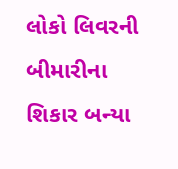લોકો લિવરની બીમારીના શિકાર બન્યા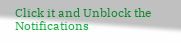Click it and Unblock the Notifications